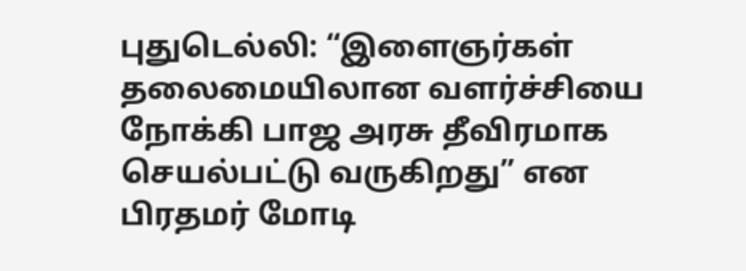புதுடெல்லி: “இளைஞர்கள் தலைமையிலான வளர்ச்சியை நோக்கி பாஜ அரசு தீவிரமாக செயல்பட்டு வருகிறது” என பிரதமர் மோடி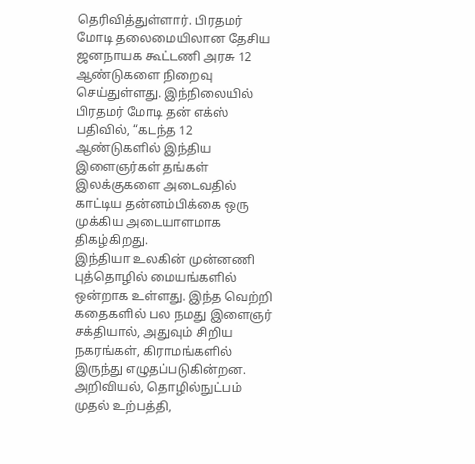தெரிவித்துள்ளார். பிரதமர் மோடி தலைமையிலான தேசிய ஜனநாயக கூட்டணி அரசு 12 ஆண்டுகளை நிறைவு செய்துள்ளது. இந்நிலையில் பிரதமர் மோடி தன் எக்ஸ் பதிவில், “கடந்த 12 ஆண்டுகளில் இந்திய இளைஞர்கள் தங்கள் இலக்குகளை அடைவதில் காட்டிய தன்னம்பிக்கை ஒரு முக்கிய அடையாளமாக திகழ்கிறது.
இந்தியா உலகின் முன்னணி புத்தொழில் மையங்களில் ஒன்றாக உள்ளது. இந்த வெற்றி கதைகளில் பல நமது இளைஞர் சக்தியால், அதுவும் சிறிய நகரங்கள், கிராமங்களில் இருந்து எழுதப்படுகின்றன. அறிவியல், தொழில்நுட்பம் முதல் உற்பத்தி,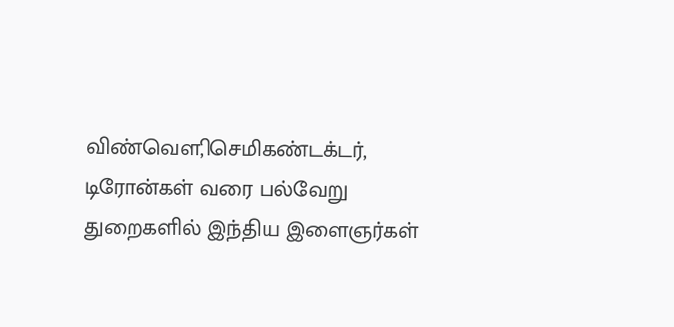விண்வௌி, செமிகண்டக்டர், டிரோன்கள் வரை பல்வேறு துறைகளில் இந்திய இளைஞர்கள்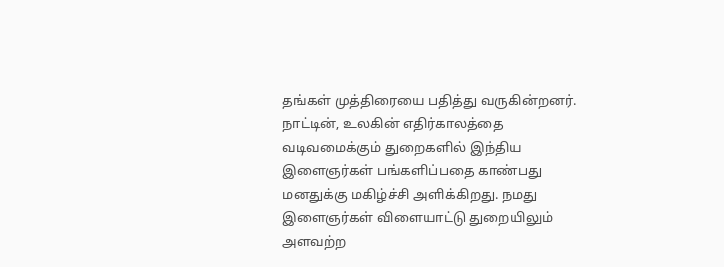தங்கள் முத்திரையை பதித்து வருகின்றனர்.
நாட்டின், உலகின் எதிர்காலத்தை வடிவமைக்கும் துறைகளில் இந்திய இளைஞர்கள் பங்களிப்பதை காண்பது மனதுக்கு மகிழ்ச்சி அளிக்கிறது. நமது இளைஞர்கள் விளையாட்டு துறையிலும் அளவற்ற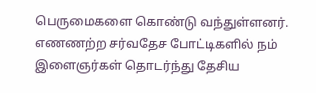பெருமைகளை கொண்டு வந்துள்ளனர். எணணற்ற சர்வதேச போட்டிகளில் நம் இளைஞர்கள் தொடர்ந்து தேசிய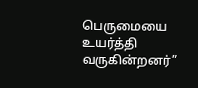பெருமையை உயர்த்தி வருகின்றனர்”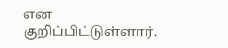என குறிப்பிட்டுள்ளார்.